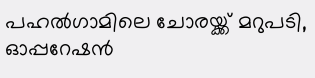പഹല്‍ഗാമിലെ ചോരയ്ക്ക് മറുപടി, ഓപ്പറേഷന്‍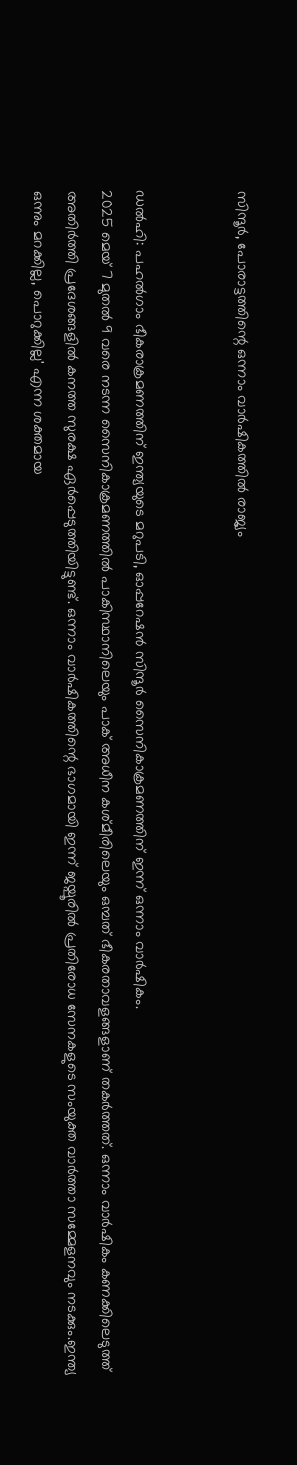സിന്ദൂര്‍, പോരാട്ടത്തിന്റെ ഒന്നാം വാര്‍ഷികത്തില്‍ രാജ്യം


ഡല്‍ഹി: പഹല്‍ഗാം ഭീകരാക്രമണത്തിന് ഇന്ത്യയുടെ മറുപടി, ഓപ്പറേഷൻ സിന്ദൂർ സൈനികാക്രമണത്തിന് ഇന്ന് ഒന്നാം വാർഷികം.
2025 മെയ് 7 മുതല്‍ 9 വരെ നടന്ന സൈനികാക്രമണത്തില്‍ പാകിസ്ഥാനിലെയും പാക് അധീന കശ്മീരിലെയും ഒമ്പത് ഭീകരതാവളങ്ങളാണ് തകർത്തത്. ഒന്നാം വാർഷികം കണക്കിലെടുത്ത് അതിർത്തി പ്രദേശങ്ങളില്‍ കനത്ത സുരക്ഷ ഏർപ്പെടുത്തിയിട്ടുണ്ട്. ഒന്നാം വാർഷികത്തിന്റെ ഭാഗമായി ഇന്ന് ജയ്പൂരില്‍ പ്രതിരോധ സേനകളുടെ സംയുക്ത വാർത്താ സമ്മേളനവും നടക്കും.ഇന്ത്യ ഒന്നും മറക്കില്ല, പൊറുക്കില്ല' എന്ന ശക്തമായ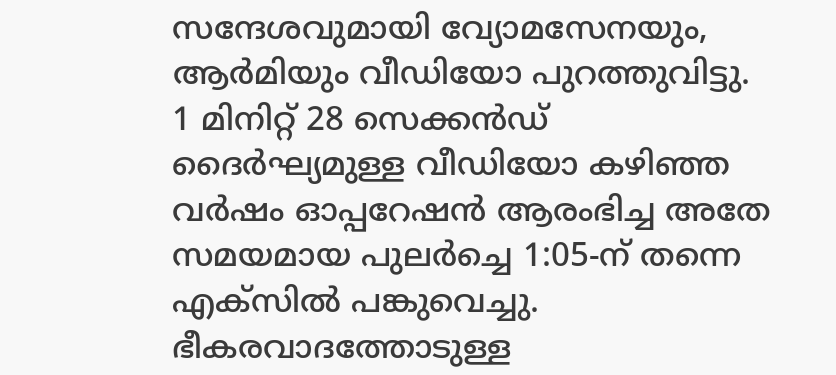സന്ദേശവുമായി വ്യോമസേനയും, ആര്‍മിയും വീഡിയോ പുറത്തുവിട്ടു. 1 മിനിറ്റ് 28 സെക്കൻഡ് ദൈർഘ്യമുള്ള വീഡിയോ കഴിഞ്ഞ വർഷം ഓപ്പറേഷൻ ആരംഭിച്ച അതേ സമയമായ പുലർച്ചെ 1:05-ന് തന്നെ എക്‌സില്‍ പങ്കുവെച്ചു. ഭീകരവാദത്തോടുള്ള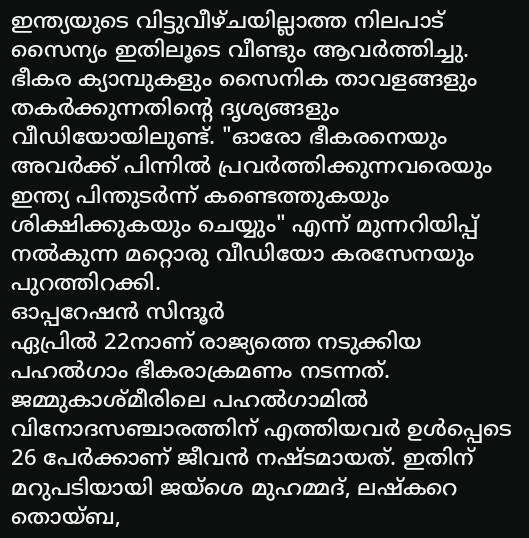ഇന്ത്യയുടെ വിട്ടുവീഴ്ചയില്ലാത്ത നിലപാട് സൈന്യം ഇതിലൂടെ വീണ്ടും ആവർത്തിച്ചു. ഭീകര ക്യാമ്പുകളും സൈനിക താവളങ്ങളും തകർക്കുന്നതിന്റെ ദൃശ്യങ്ങളും വീഡിയോയിലുണ്ട്. "ഓരോ ഭീകരനെയും അവർക്ക് പിന്നില്‍ പ്രവർത്തിക്കുന്നവരെയും ഇന്ത്യ പിന്തുടർന്ന് കണ്ടെത്തുകയും ശിക്ഷിക്കുകയും ചെയ്യും" എന്ന് മുന്നറിയിപ്പ് നല്‍കുന്ന മറ്റൊരു വീഡിയോ കരസേനയും പുറത്തിറക്കി.
ഓപ്പറേഷൻ സിന്ദൂർ
ഏപ്രില്‍ 22നാണ് രാജ്യത്തെ നടുക്കിയ പഹല്‍ഗാം ഭീകരാക്രമണം നടന്നത്. ജമ്മുകാശ്മീരിലെ പഹല്‍ഗാമില്‍ വിനോദസഞ്ചാരത്തിന് എത്തിയവർ ഉള്‍പ്പെടെ 26 പേർക്കാണ് ജീവൻ നഷ്ടമായത്. ഇതിന് മറുപടിയായി ജയ്ശെ മുഹമ്മദ്, ലഷ്കറെ തൊയ്ബ,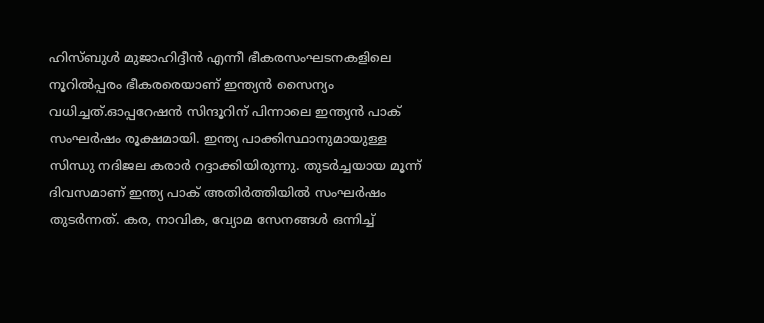ഹിസ്ബുള്‍ മുജാഹിദ്ദീൻ എന്നീ ഭീകരസംഘടനകളിലെ നൂറില്‍പ്പരം ഭീകരരെയാണ് ഇന്ത്യൻ സൈന്യം വധിച്ചത്.ഓപ്പറേഷൻ സിന്ദൂറിന് പിന്നാലെ ഇന്ത്യൻ പാക് സംഘർഷം രൂക്ഷമായി. ഇന്ത്യ പാക്കിസ്ഥാനുമായുള്ള സിന്ധു നദിജല കരാർ റദ്ദാക്കിയിരുന്നു. തുടർച്ചയായ മൂന്ന് ദിവസമാണ് ഇന്ത്യ പാക് അതിർത്തിയില്‍ സംഘർഷം തുടർന്നത്. കര, നാവിക, വ്യോമ സേനങ്ങള്‍ ഒന്നിച്ച്‌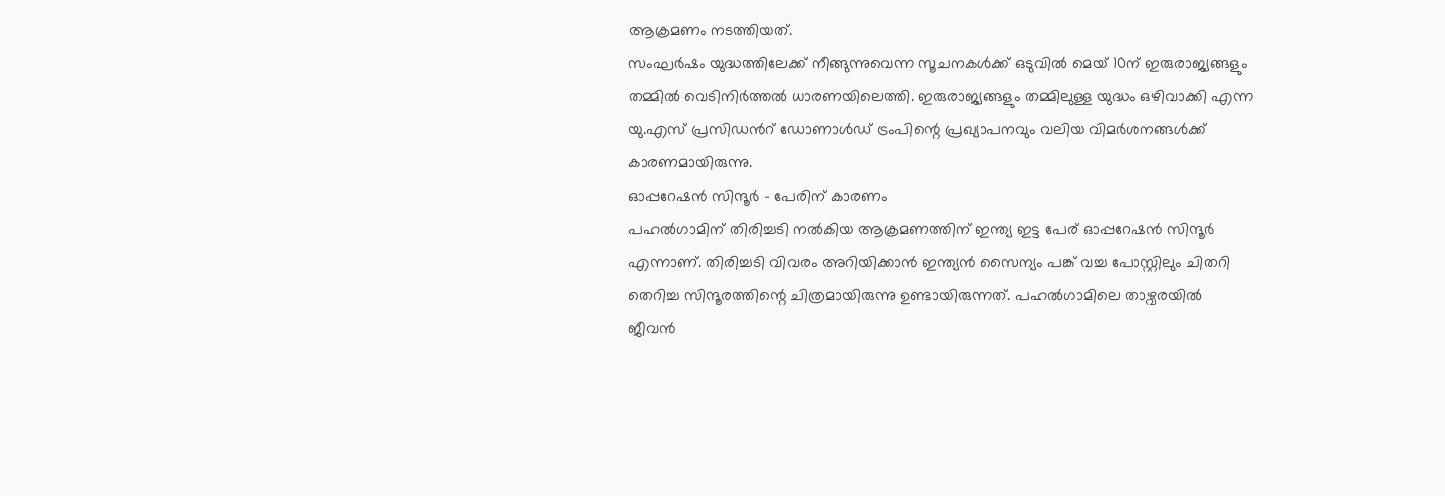ആക്രമണം നടത്തിയത്.
സംഘർഷം യുദ്ധത്തിലേക്ക് നീങ്ങുന്നുവെന്ന സൂചനകള്‍ക്ക് ഒടുവില്‍ മെയ് 10ന് ഇരുരാജ്യങ്ങളും തമ്മില്‍ വെടിനിർത്തല്‍ ധാരണയിലെത്തി. ഇരുരാജ്യങ്ങളും തമ്മിലുള്ള യുദ്ധം ഒഴിവാക്കി എന്ന യു.എസ് പ്രസിഡന്‍റ് ഡോണാള്‍ഡ് ട്രംപിന്റെ പ്രഖ്യാപനവും വലിയ വിമർശനങ്ങള്‍ക്ക് കാരണമായിരുന്നു.
ഓപ്പറേഷൻ സിന്ദൂർ - പേരിന് കാരണം
പഹല്‍ഗാമിന് തിരിച്ചടി നല്‍കിയ ആക്രമണത്തിന് ഇന്ത്യ ഇട്ട പേര് ഓപ്പറേഷൻ സിന്ദൂർ എന്നാണ്. തിരിച്ചടി വിവരം അറിയിക്കാൻ ഇന്ത്യൻ സൈന്യം പങ്ക് വച്ച പോസ്റ്റിലും ചിതറി തെറിച്ച സിന്ദൂരത്തിന്റെ ചിത്രമായിരുന്നു ഉണ്ടായിരുന്നത്. പഹല്‍ഗാമിലെ താഴ്വരയില്‍ ജീവൻ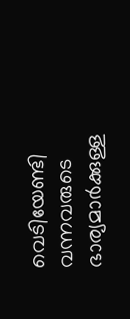വെടിയേണ്ടി വന്നവരുടെ ഭാര്യമാർക്കുള്ള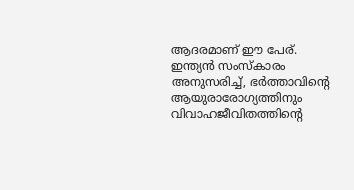ആദരമാണ് ഈ പേര്. ഇന്ത്യൻ സംസ്കാരം അനുസരിച്ച്‌, ഭർത്താവിന്റെ ആയുരാരോഗ്യത്തിനും വിവാഹജീവിതത്തിന്റെ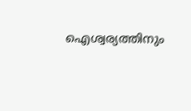ഐശ്വര്യത്തിനും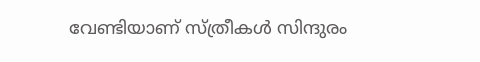വേണ്ടിയാണ് സ്ത്രീകള്‍ സിന്ദുരം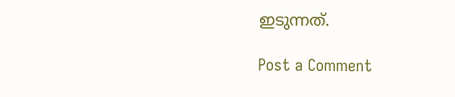ഇടുന്നത്.

Post a Comment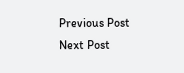Previous Post Next Post